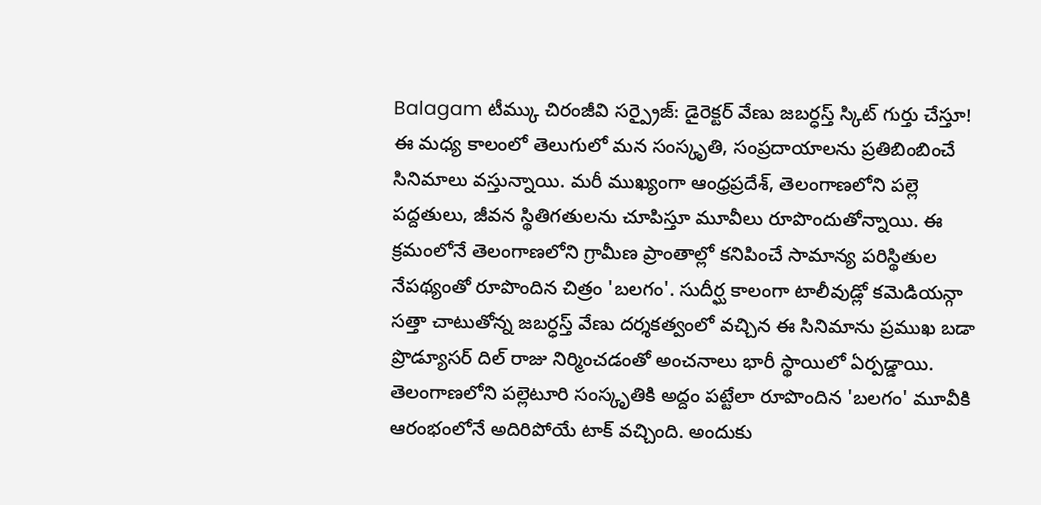Balagam టీమ్కు చిరంజీవి సర్ప్రైజ్: డైరెక్టర్ వేణు జబర్ధస్త్ స్కిట్ గుర్తు చేస్తూ!
ఈ మధ్య కాలంలో తెలుగులో మన సంస్కృతి, సంప్రదాయాలను ప్రతిబింబించే సినిమాలు వస్తున్నాయి. మరీ ముఖ్యంగా ఆంధ్రప్రదేశ్, తెలంగాణలోని పల్లె పద్దతులు, జీవన స్థితిగతులను చూపిస్తూ మూవీలు రూపొందుతోన్నాయి. ఈ క్రమంలోనే తెలంగాణలోని గ్రామీణ ప్రాంతాల్లో కనిపించే సామాన్య పరిస్థితుల నేపథ్యంతో రూపొందిన చిత్రం 'బలగం'. సుదీర్ఘ కాలంగా టాలీవుడ్లో కమెడియన్గా సత్తా చాటుతోన్న జబర్ధస్త్ వేణు దర్శకత్వంలో వచ్చిన ఈ సినిమాను ప్రముఖ బడా ప్రొడ్యూసర్ దిల్ రాజు నిర్మించడంతో అంచనాలు భారీ స్థాయిలో ఏర్పడ్డాయి.
తెలంగాణలోని పల్లెటూరి సంస్కృతికి అద్దం పట్టేలా రూపొందిన 'బలగం' మూవీకి ఆరంభంలోనే అదిరిపోయే టాక్ వచ్చింది. అందుకు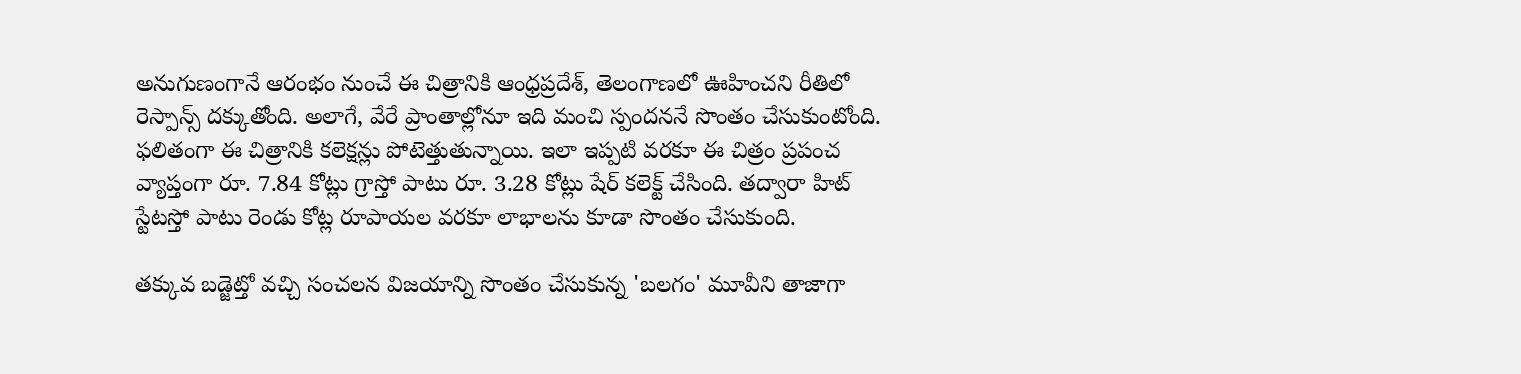అనుగుణంగానే ఆరంభం నుంచే ఈ చిత్రానికి ఆంధ్రప్రదేశ్, తెలంగాణలో ఊహించని రీతిలో రెస్పాన్స్ దక్కుతోంది. అలాగే, వేరే ప్రాంతాల్లోనూ ఇది మంచి స్పందననే సొంతం చేసుకుంటోంది. ఫలితంగా ఈ చిత్రానికి కలెక్షన్లు పోటెత్తుతున్నాయి. ఇలా ఇప్పటి వరకూ ఈ చిత్రం ప్రపంచ వ్యాప్తంగా రూ. 7.84 కోట్లు గ్రాస్తో పాటు రూ. 3.28 కోట్లు షేర్ కలెక్ట్ చేసింది. తద్వారా హిట్ స్టేటస్తో పాటు రెండు కోట్ల రూపాయల వరకూ లాభాలను కూడా సొంతం చేసుకుంది.

తక్కువ బడ్జెట్తో వచ్చి సంచలన విజయాన్ని సొంతం చేసుకున్న 'బలగం' మూవీని తాజాగా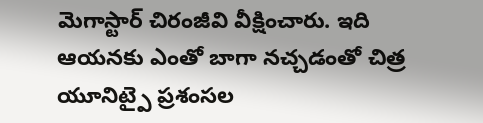మెగాస్టార్ చిరంజీవి వీక్షించారు. ఇది ఆయనకు ఎంతో బాగా నచ్చడంతో చిత్ర యూనిట్పై ప్రశంసల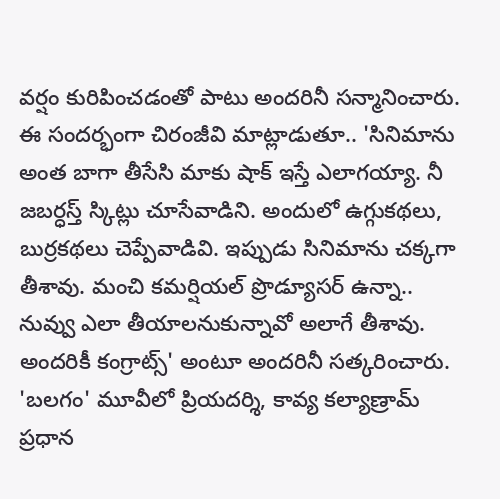వర్షం కురిపించడంతో పాటు అందరినీ సన్మానించారు. ఈ సందర్భంగా చిరంజీవి మాట్లాడుతూ.. 'సినిమాను అంత బాగా తీసేసి మాకు షాక్ ఇస్తే ఎలాగయ్యా. నీ జబర్ధస్త్ స్కిట్లు చూసేవాడిని. అందులో ఉగ్గుకథలు, బుర్రకథలు చెప్పేవాడివి. ఇప్పుడు సినిమాను చక్కగా తీశావు. మంచి కమర్షియల్ ప్రొడ్యూసర్ ఉన్నా.. నువ్వు ఎలా తీయాలనుకున్నావో అలాగే తీశావు. అందరికీ కంగ్రాట్స్' అంటూ అందరినీ సత్కరించారు.
'బలగం' మూవీలో ప్రియదర్శి, కావ్య కల్యాణ్రామ్ ప్రధాన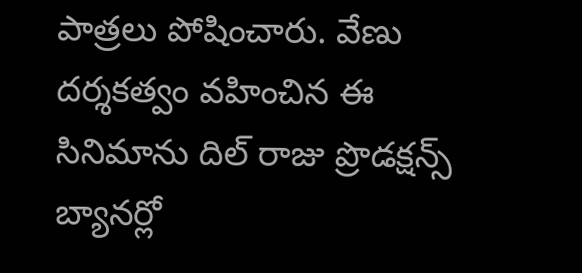పాత్రలు పోషించారు. వేణు దర్శకత్వం వహించిన ఈ సినిమాను దిల్ రాజు ప్రొడక్షన్స్ బ్యానర్లో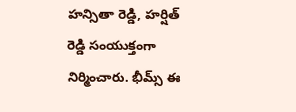హన్సితా రెడ్డి, హర్షిత్ రెడ్డి సంయుక్తంగా నిర్మించారు. భీమ్స్ ఈ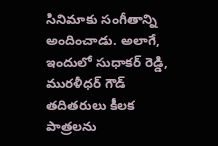సినిమాకు సంగీతాన్ని అందించాడు. అలాగే, ఇందులో సుధాకర్ రెడ్డి, మురళీధర్ గౌడ్ తదితరులు కీలక పాత్రలను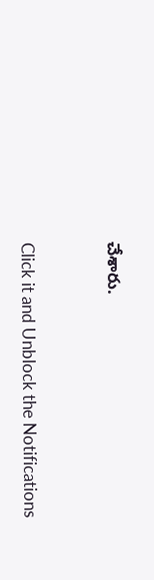చేశారు.


Click it and Unblock the Notifications